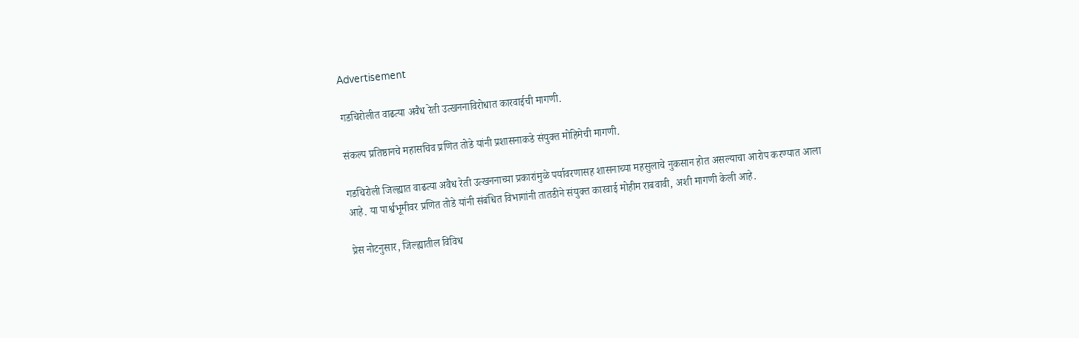Advertisement

गडचिरोलीत वाढत्या अवैध रेती उत्खननाविरोधात कारवाईची मागणी.

संकल्प प्रतिष्ठानचे महासचिव प्रणित तोडे यांनी प्रशासनाकडे संयुक्त मोहिमेची मागणी.

गडचिरोली जिल्ह्यात वाढत्या अवैध रेती उत्खननाच्या प्रकारांमुळे पर्यावरणासह शासनाच्या महसुलाचे नुकसान होत असल्याचा आरोप करण्यात आला आहे. या पार्श्वभूमीवर प्रणित तोडे यांनी संबंधित विभागांनी तातडीने संयुक्त कारवाई मोहीम राबवावी, अशी मागणी केली आहे.

प्रेस नोटनुसार, जिल्ह्यातील विविध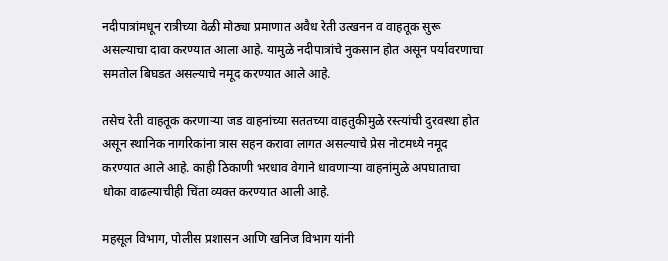नदीपात्रांमधून रात्रीच्या वेळी मोठ्या प्रमाणात अवैध रेती उत्खनन व वाहतूक सुरू असल्याचा दावा करण्यात आला आहे. यामुळे नदीपात्रांचे नुकसान होत असून पर्यावरणाचा समतोल बिघडत असल्याचे नमूद करण्यात आले आहे.

तसेच रेती वाहतूक करणाऱ्या जड वाहनांच्या सततच्या वाहतुकीमुळे रस्त्यांची दुरवस्था होत असून स्थानिक नागरिकांना त्रास सहन करावा लागत असल्याचे प्रेस नोटमध्ये नमूद करण्यात आले आहे. काही ठिकाणी भरधाव वेगाने धावणाऱ्या वाहनांमुळे अपघाताचा धोका वाढल्याचीही चिंता व्यक्त करण्यात आली आहे.

महसूल विभाग, पोलीस प्रशासन आणि खनिज विभाग यांनी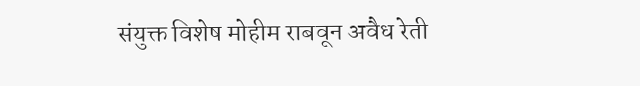संयुक्त विशेष मोहीम राबवून अवैध रेती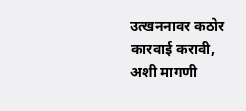उत्खननावर कठोर कारवाई करावी, अशी मागणी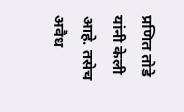प्रणित तोडे यांनी केली आहे. तसेच अवैध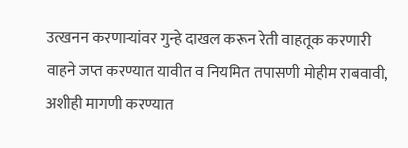उत्खनन करणाऱ्यांवर गुन्हे दाखल करून रेती वाहतूक करणारी वाहने जप्त करण्यात यावीत व नियमित तपासणी मोहीम राबवावी, अशीही मागणी करण्यात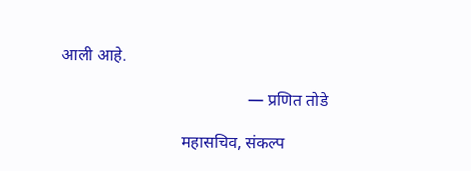आली आहे.

                                             — प्रणित तोडे

                             महासचिव, संकल्प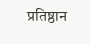प्रतिष्ठान